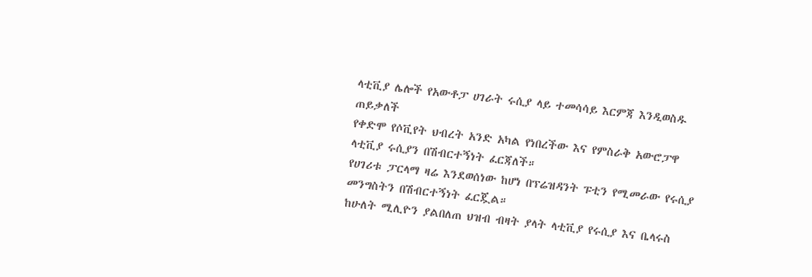ላቲቪያ ሌሎች የአውቶፓ ሀገራት ሩሲያ ላይ ተመሳሳይ እርምጃ እንዲወስዱ ጠይቃለች
የቀድሞ የሶቪየት ህብረት አንድ አካል የነበረችው እና የምስራቅ አውሮፓዋ ላቲቪያ ሩሲያን በሽብርተኝነት ፈርጃለች።
የሀገሪቱ ፓርላማ ዛሬ እንደወሰነው ከሆነ በፕሬዝዳንት ፑቲን የሚመራው የሩሲያ መንግስትን በሽብርተኝነት ፈርጇል።
ከሁለት ሚሊዮን ያልበለጠ ህዝብ ብዛት ያላት ላቲቪያ የሩሲያ እና ቤላሩስ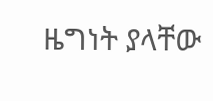ዜግነት ያላቸው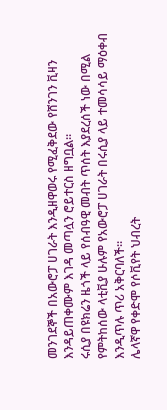መንገደኞች በአውሮፓ ሀገራት እንዲዘዋወሩ የሚፈቅደው የሸንገን ቪዛን እንዳይጠቀሙም እገዳ መጣሏን ሮይተርስ ዘግቧል።
ሩሲያ በዩክሬን ዜጎች ላይ የሰብዓዊ መብት ጥሰት እያደረሰች ነው በሚል የምትከሰው ላቲቪያ ሁሉም የአውሮፓ ሀገራት በሩሲያ ላይ ተመሳሳይ ማዕቀብ እንዲጥሉ ጥሪ አቅርባለች።
ሌላኛዋ የቀድሞ የሶቪየት ህብረት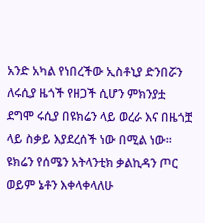አንድ አካል የነበረችው ኢስቶኒያ ድንበሯን ለሩሲያ ዜጎች የዘጋች ሲሆን ምክንያቷ ደግሞ ሩሲያ በዩክሬን ላይ ወረራ እና በዜጎቿ ላይ ስቃይ እያደረሰች ነው በሚል ነው።
ዩክሬን የሰሜን አትላንቲክ ቃልኪዳን ጦር ወይም ኔቶን እቀላቀላለሁ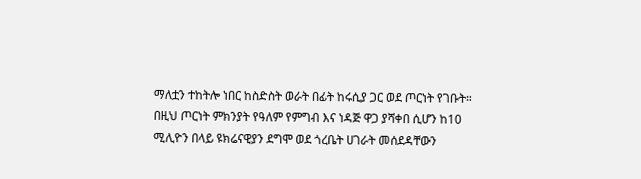ማለቷን ተከትሎ ነበር ከስድስት ወራት በፊት ከሩሲያ ጋር ወደ ጦርነት የገቡት።
በዚህ ጦርነት ምክንያት የዓለም የምግብ እና ነዳጅ ዋጋ ያሻቀበ ሲሆን ከ10 ሚሊዮን በላይ ዩክሬናዊያን ደግሞ ወደ ጎረቤት ሀገራት መሰደዳቸውን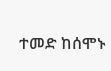ተመድ ከሰሞኑ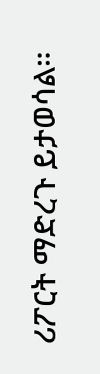ሪፖርት ማድረጉ ይታወሳል።